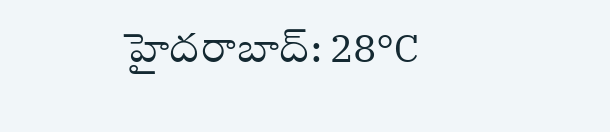హైదరాబాద్: 28°C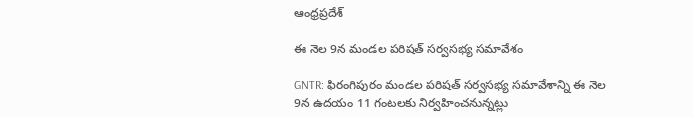ఆంధ్రప్రదేశ్

ఈ నెల 9న మండల పరిషత్‌ సర్వసభ్య సమావేశం

GNTR: ఫిరంగిపురం మండల పరిషత్‌ సర్వసభ్య సమావేశాన్ని ఈ నెల 9న ఉదయం 11 గంటలకు నిర్వహించనున్నట్లు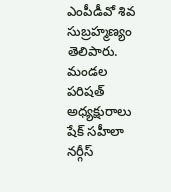ఎంపీడీవో శివ సుబ్రహ్మణ్యం తెలిపారు. మండల పరిషత్‌ అధ్యక్షురాలు షేక్‌ సహీలా నర్గీస్‌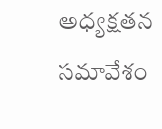అధ్యక్షతన సమావేశం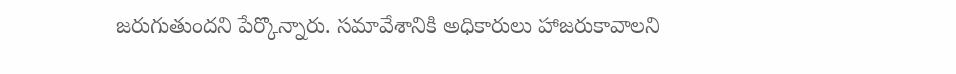జరుగుతుందని పేర్కొన్నారు. సమావేశానికి అధికారులు హాజరుకావాలని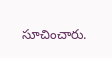సూచించారు.